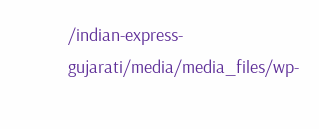/indian-express-gujarati/media/media_files/wp-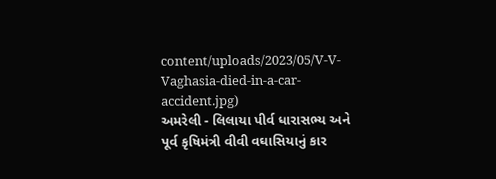content/uploads/2023/05/V-V-Vaghasia-died-in-a-car-accident.jpg)
અમરેલી - લિલાયા પીર્વ ધારાસભ્ય અને પૂર્વ કૃષિમંત્રી વીવી વઘાસિયાનું કાર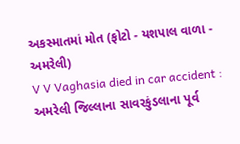અકસ્માતમાં મોત (ફોટો - યશપાલ વાળા - અમરેલી)
V V Vaghasia died in car accident : અમરેલી જિલ્લાના સાવરકુંડલાના પૂર્વ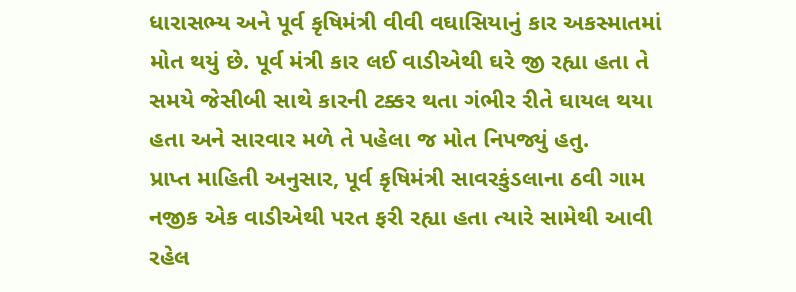ધારાસભ્ય અને પૂર્વ કૃષિમંત્રી વીવી વઘાસિયાનું કાર અકસ્માતમાં મોત થયું છે. પૂર્વ મંત્રી કાર લઈ વાડીએથી ઘરે જી રહ્યા હતા તે સમયે જેસીબી સાથે કારની ટક્કર થતા ગંભીર રીતે ઘાયલ થયા હતા અને સારવાર મળે તે પહેલા જ મોત નિપજ્યું હતુ.
પ્રાપ્ત માહિતી અનુસાર, પૂર્વ કૃષિમંત્રી સાવરકુંડલાના ઠવી ગામ નજીક એક વાડીએથી પરત ફરી રહ્યા હતા ત્યારે સામેથી આવી રહેલ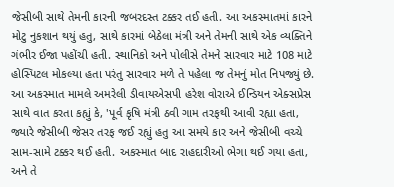જેસીબી સાથે તેમની કારની જબરદસ્ત ટક્કર તઈ હતી. આ અકસ્માતમાં કારને મોટુ નુકશાન થયું હતુ, સાથે કારમાં બેઠેલા મંત્રી અને તેમની સાથે એક વ્યક્તિને ગંભીર ઈજા પહોંચી હતી. સ્થાનિકો અને પોલીસે તેમને સારવાર માટે 108 માટે હોસ્પિટલ મોકલ્યા હતા પરંતુ સારવાર મળે તે પહેલા જ તેમનું મોત નિપજ્યું છે.
આ અકસ્માત મામલે અમરેલી ડીવાયએસપી હરેશ વોરાએ ઈન્ડિયન એક્સપ્રેસ સાથે વાત કરતા કહ્યું કે, 'પૂર્વ કૃષિ મંત્રી ઠવી ગામ તરફથી આવી રહ્યા હતા, જ્યારે જેસીબી જેસર તરફ જઈ રહ્યું હતુ આ સમયે કાર અને જેસીબી વચ્ચે સામ-સામે ટક્કર થઈ હતી. અકસ્માત બાદ રાહદારીઓ ભેગા થઈ ગયા હતા, અને તે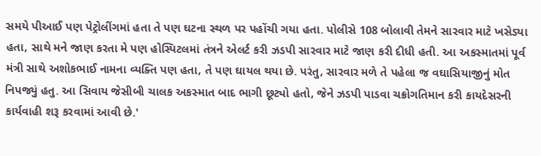સમયે પીઆઈ પણ પેટ્રોલીંગમાં હતા તે પણ ઘટના સ્થળ પર પહોંચી ગયા હતા. પોલીસે 108 બોલાવી તેમને સારવાર માટે ખસેડ્યા હતા, સાથે મને જાણ કરતા મે પણ હોસ્પિટલમાં તંત્રને એલર્ટ કરી ઝડપી સારવાર માટે જાણ કરી દીધી હતી. આ અકસ્માતમાં પૂર્વ મંત્રી સાથે અશોકભાઈ નામના વ્યક્તિ પણ હતા, તે પણ ઘાયલ થયા છે. પરંતુ, સારવાર મળે તે પહેલા જ વઘાસિયાજીનું મોત નિપજ્યું હતુ. આ સિવાય જેસીબી ચાલક અકસ્માત બાદ ભાગી છૂટ્યો હતો, જેને ઝડપી પાડવા ચક્રોગતિમાન કરી કાયદેસરની કાર્યવાહી શરૂ કરવામાં આવી છે.'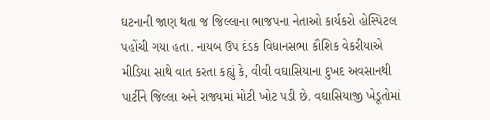ઘટનાની જાણ થતા જ જિલ્લાના ભાજપના નેતાઓ કાર્યકરો હોસ્પિટલ પહોંચી ગયા હતા. નાયબ ઉપ દંડક વિધાનસભા કૌશિક વેકરીયાએ મીડિયા સાથે વાત કરતા કહ્યું કે, વીવી વઘાસિયાના દુખદ અવસાનથી પાર્ટીને જિલ્લા અને રાજ્યમાં મોટી ખોટ પડી છે. વઘાસિયાજી ખેડૂતોમાં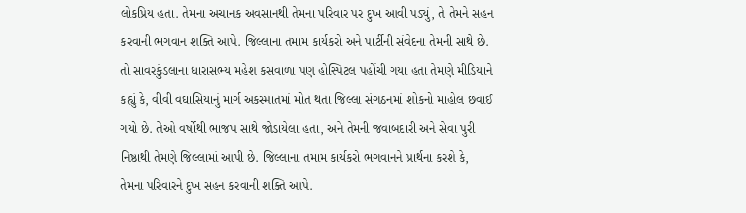લોકપ્રિય હતા. તેમના અચાનક અવસાનથી તેમના પરિવાર પર દુખ આવી પડ્યું, તે તેમને સહન કરવાની ભગવાન શક્તિ આપે. જિલ્લાના તમામ કાર્યકરો અને પાર્ટીની સંવેદના તેમની સાથે છે.
તો સાવરકુંડલાના ધારાસભ્ય મહેશ કસવાળા પણ હોસ્પિટલ પહોંચી ગયા હતા તેમણે મીડિયાને કહ્યું કે, વીવી વઘાસિયાનું માર્ગ અકસ્માતમાં મોત થતા જિલ્લા સંગઠનમાં શોકનો માહોલ છવાઈ ગયો છે. તેઓ વર્ષોથી ભાજપ સાથે જોડાયેલા હતા, અને તેમની જવાબદારી અને સેવા પુરી નિષ્ઠાથી તેમણે જિલ્લામાં આપી છે. જિલ્લાના તમામ કાર્યકરો ભગવાનને પ્રાર્થના કરશે કે, તેમના પરિવારને દુખ સહન કરવાની શક્તિ આપે.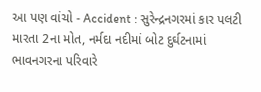આ પણ વાંચો - Accident : સુરેન્દ્રનગરમાં કાર પલટી મારતા 2ના મોત, નર્મદા નદીમાં બોટ દુર્ઘટનામાં ભાવનગરના પરિવારે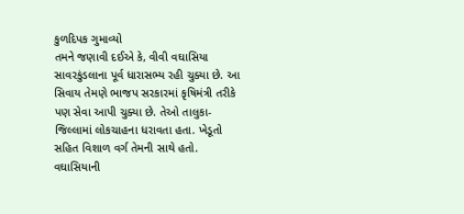કુળદિપક ગુમાવ્યો
તમને જણાવી દઈએ કે, વીવી વઘાસિયા સાવરકુંડલાના પૂર્વ ધારાસભ્ય રહી ચુક્યા છે. આ સિવાય તેમણે ભાજપ સરકારમાં કૃષિમંત્રી તરીકે પણ સેવા આપી ચુક્યા છે. તેઓ તાલુકા-જિલ્લામાં લોકચાહના ધરાવતા હતા. ખેડૂતો સહિત વિશાળ વર્ગ તેમની સાથે હતો. વઘાસિયાની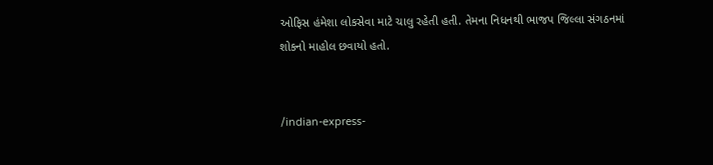ઓફિસ હંમેશા લોકસેવા માટે ચાલુ રહેતી હતી. તેમના નિધનથી ભાજપ જિલ્લા સંગઠનમાં શોકનો માહોલ છવાયો હતો.


/indian-express-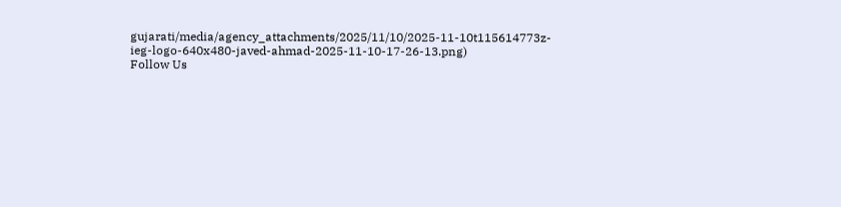gujarati/media/agency_attachments/2025/11/10/2025-11-10t115614773z-ieg-logo-640x480-javed-ahmad-2025-11-10-17-26-13.png)
Follow Us